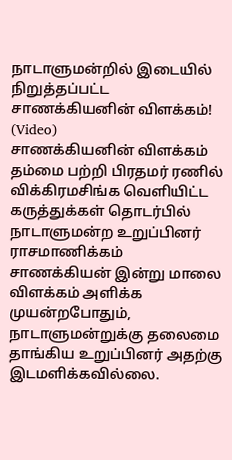நாடாளுமன்றில் இடையில் நிறுத்தப்பட்ட சாணக்கியனின் விளக்கம்! (Video)
சாணக்கியனின் விளக்கம்
தம்மை பற்றி பிரதமர் ரணில் விக்கிரமசிங்க வெளியிட்ட கருத்துக்கள் தொடர்பில் நாடாளுமன்ற உறுப்பினர் ராசமாணிக்கம் சாணக்கியன் இன்று மாலை விளக்கம் அளிக்க முயன்றபோதும், நாடாளுமன்றுக்கு தலைமை தாங்கிய உறுப்பினர் அதற்கு இடமளிக்கவில்லை.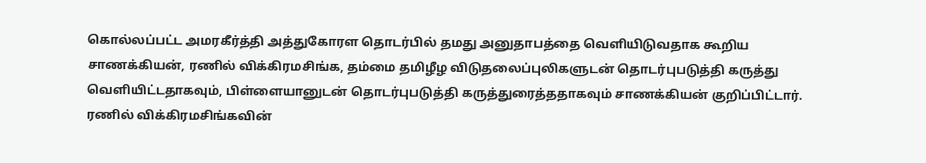கொல்லப்பட்ட அமரகீர்த்தி அத்துகோரள தொடர்பில் தமது அனுதாபத்தை வெளியிடுவதாக கூறிய சாணக்கியன், ரணில் விக்கிரமசிங்க, தம்மை தமிழீழ விடுதலைப்புலிகளுடன் தொடர்புபடுத்தி கருத்து வெளியிட்டதாகவும், பிள்ளையானுடன் தொடர்புபடுத்தி கருத்துரைத்ததாகவும் சாணக்கியன் குறிப்பிட்டார்.
ரணில் விக்கிரமசிங்கவின்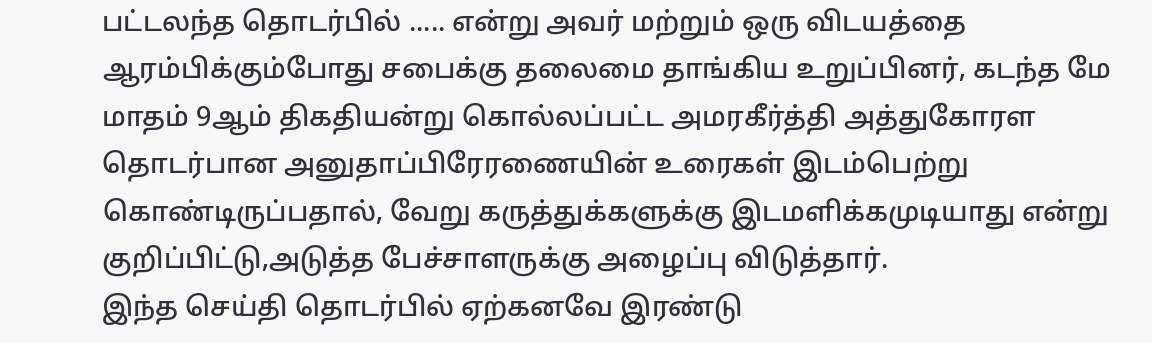பட்டலந்த தொடர்பில் ..... என்று அவர் மற்றும் ஒரு விடயத்தை ஆரம்பிக்கும்போது சபைக்கு தலைமை தாங்கிய உறுப்பினர், கடந்த மே மாதம் 9ஆம் திகதியன்று கொல்லப்பட்ட அமரகீர்த்தி அத்துகோரள தொடர்பான அனுதாப்பிரேரணையின் உரைகள் இடம்பெற்று கொண்டிருப்பதால், வேறு கருத்துக்களுக்கு இடமளிக்கமுடியாது என்று குறிப்பிட்டு,அடுத்த பேச்சாளருக்கு அழைப்பு விடுத்தார்.
இந்த செய்தி தொடர்பில் ஏற்கனவே இரண்டு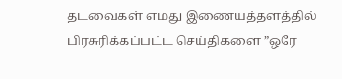தடவைகள் எமது இணையத்தளத்தில் பிரசுரிக்கப்பட்ட செய்திகளை ”ஒரே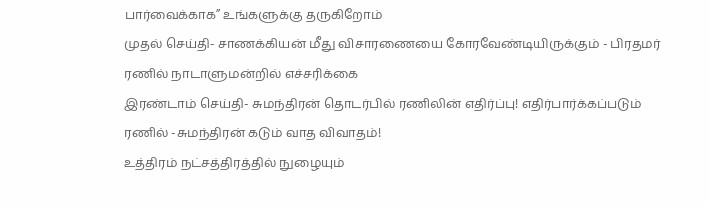பார்வைக்காக” உங்களுக்கு தருகிறோம்
முதல் செய்தி- சாணக்கியன் மீது விசாரணையை கோரவேண்டியிருக்கும் - பிரதமர் ரணில் நாடாளுமன்றில் எச்சரிக்கை
இரண்டாம் செய்தி- சுமந்திரன் தொடர்பில் ரணிலின் எதிர்ப்பு! எதிர்பார்க்கப்படும் ரணில் -சுமந்திரன் கடும் வாத விவாதம்!
உத்திரம் நட்சத்திரத்தில் நுழையும்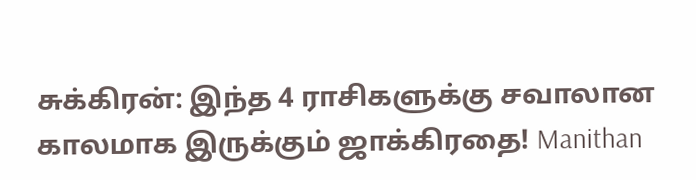சுக்கிரன்: இந்த 4 ராசிகளுக்கு சவாலான காலமாக இருக்கும் ஜாக்கிரதை! Manithan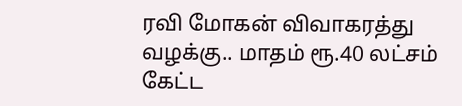ரவி மோகன் விவாகரத்து வழக்கு.. மாதம் ரூ.40 லட்சம் கேட்ட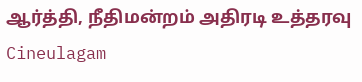ஆர்த்தி, நீதிமன்றம் அதிரடி உத்தரவு Cineulagam